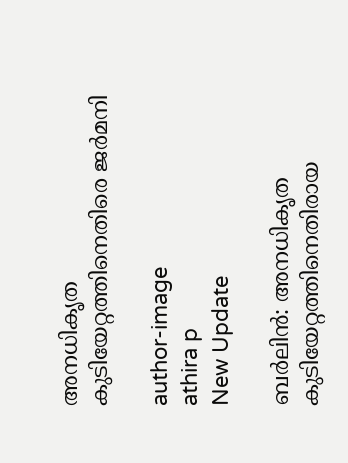അനധികൃത കുടിയേറ്റത്തിനെതിരെ ജര്‍മനി

author-image
athira p
New Update

ബര്‍ലിന്‍: അനധികൃത കുടിയേറ്റത്തിനെതിരായ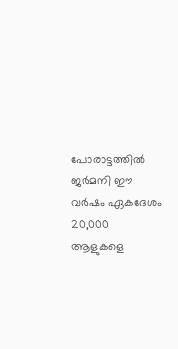പോരാട്ടത്തില്‍ ജര്‍മനി ഈ വര്‍ഷം ഏകദേശം 20,000 ആളുകളെ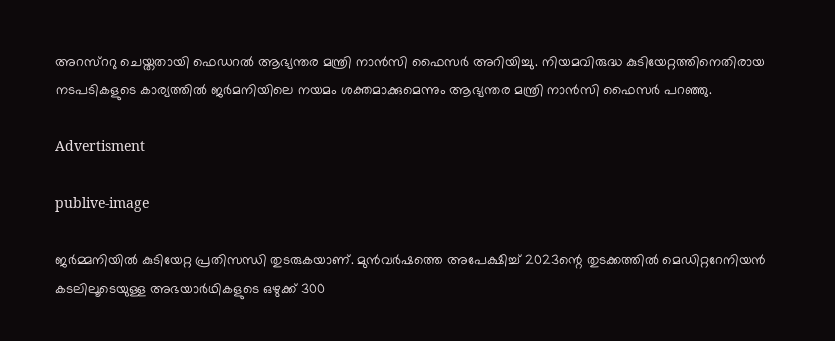അറസ്ററു ചെയ്തതായി ഫെഡറല്‍ ആഭ്യന്തര മന്ത്രി നാന്‍സി ഫൈസര്‍ അറിയിച്ചു. നിയമവിരുദ്ധ കുടിയേറ്റത്തിനെതിരായ നടപടികളുടെ കാര്യത്തില്‍ ജര്‍മനിയിലെ നയമം ശക്തമാക്കുമെന്നും ആഭ്യന്തര മന്ത്രി നാന്‍സി ഫൈസര്‍ പറഞ്ഞു.

Advertisment

publive-image

ജര്‍മ്മനിയില്‍ കുടിയേറ്റ പ്രതിസന്ധി തുടരുകയാണ്. മുന്‍വര്‍ഷത്തെ അപേക്ഷിച്ച് 2023ന്റെ തുടക്കത്തില്‍ മെഡിറ്ററേനിയന്‍ കടലിലൂടെയുള്ള അഭയാര്‍ഥികളുടെ ഒഴുക്ക് 300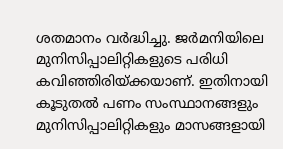ശതമാനം വര്‍ദ്ധിച്ചു. ജര്‍മനിയിലെ മുനിസിപ്പാലിറ്റികളുടെ പരിധി കവിഞ്ഞിരിയ്ക്കയാണ്. ഇതിനായി കൂടുതല്‍ പണം സംസ്ഥാനങ്ങളും മുനിസിപ്പാലിറ്റികളും മാസങ്ങളായി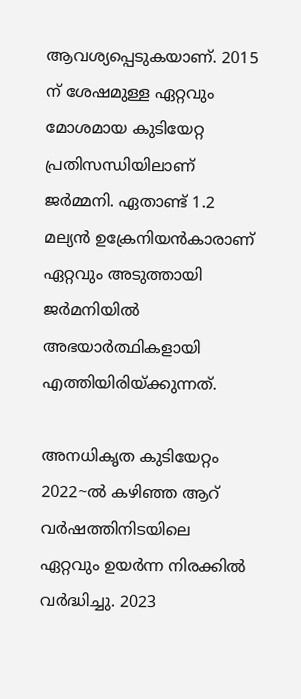ആവശ്യപ്പെടുകയാണ്. 2015 ന് ശേഷമുള്ള ഏറ്റവും മോശമായ കുടിയേറ്റ പ്രതിസന്ധിയിലാണ് ജര്‍മ്മനി. ഏതാണ്ട് 1.2 മല്യന്‍ ഉക്രേനിയന്‍കാരാണ് ഏറ്റവും അടുത്തായി ജര്‍മനിയില്‍ അഭയാര്‍ത്ഥികളായി എത്തിയിരിയ്ക്കുന്നത്.

അനധികൃത കുടിയേറ്റം 2022~ല്‍ കഴിഞ്ഞ ആറ് വര്‍ഷത്തിനിടയിലെ ഏറ്റവും ഉയര്‍ന്ന നിരക്കില്‍ വര്‍ദ്ധിച്ചു. 2023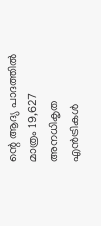ന്റെ ആദ്യ പാദത്തില്‍ മാത്രം 19,627 അനധികൃത എന്‍ട്രികള്‍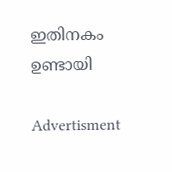ഇതിനകം ഉണ്ടായി

Advertisment